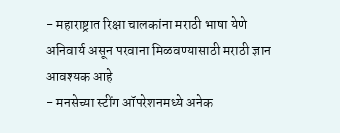- महाराष्ट्रात रिक्षा चालकांना मराठी भाषा येणे अनिवार्य असून परवाना मिळवण्यासाठी मराठी ज्ञान आवश्यक आहे
- मनसेच्या स्टींग ऑपरेशनमध्ये अनेक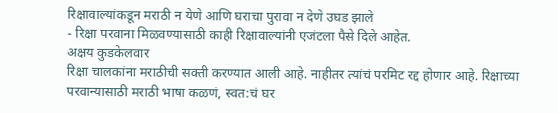रिक्षावाल्यांकडून मराठी न येणे आणि घराचा पुरावा न देणे उघड झाले
- रिक्षा परवाना मिळवण्यासाठी काही रिक्षावाल्यांनी एजंटला पैसे दिले आहेत.
अक्षय कुडकेलवार
रिक्षा चालकांना मराठीची सक्ती करण्यात आली आहे. नाहीतर त्यांचं परमिट रद्द होणार आहे. रिक्षाच्या परवान्यासाठी मराठी भाषा कळणं, स्वत:चं घर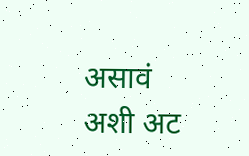असावं अशी अट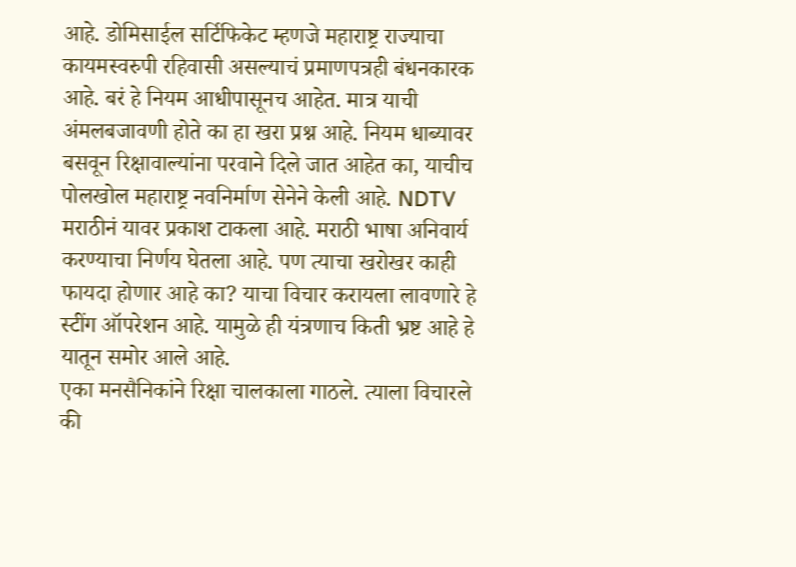आहे. डोमिसाईल सर्टिफिकेट म्हणजे महाराष्ट्र राज्याचा कायमस्वरुपी रहिवासी असल्याचं प्रमाणपत्रही बंधनकारक आहे. बरं हे नियम आधीपासूनच आहेत. मात्र याची अंमलबजावणी होते का हा खरा प्रश्न आहे. नियम धाब्यावर बसवून रिक्षावाल्यांना परवाने दिले जात आहेत का, याचीच पोलखोल महाराष्ट्र नवनिर्माण सेनेने केली आहे. NDTV मराठीनं यावर प्रकाश टाकला आहे. मराठी भाषा अनिवार्य करण्याचा निर्णय घेतला आहे. पण त्याचा खरोखर काही फायदा होणार आहे का? याचा विचार करायला लावणारे हे स्टींग ऑपरेशन आहे. यामुळे ही यंत्रणाच किती भ्रष्ट आहे हे यातून समोर आले आहे.
एका मनसैनिकांने रिक्षा चालकाला गाठले. त्याला विचारले की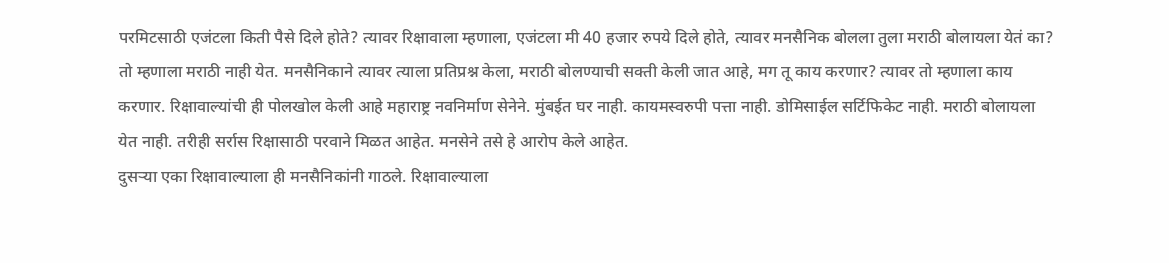परमिटसाठी एजंटला किती पैसे दिले होते? त्यावर रिक्षावाला म्हणाला, एजंटला मी 40 हजार रुपये दिले होते, त्यावर मनसैनिक बोलला तुला मराठी बोलायला येतं का? तो म्हणाला मराठी नाही येत. मनसैनिकाने त्यावर त्याला प्रतिप्रश्न केला, मराठी बोलण्याची सक्ती केली जात आहे, मग तू काय करणार? त्यावर तो म्हणाला काय करणार. रिक्षावाल्यांची ही पोलखोल केली आहे महाराष्ट्र नवनिर्माण सेनेने. मुंबईत घर नाही. कायमस्वरुपी पत्ता नाही. डोमिसाईल सर्टिफिकेट नाही. मराठी बोलायला येत नाही. तरीही सर्रास रिक्षासाठी परवाने मिळत आहेत. मनसेने तसे हे आरोप केले आहेत.
दुसऱ्या एका रिक्षावाल्याला ही मनसैनिकांनी गाठले. रिक्षावाल्याला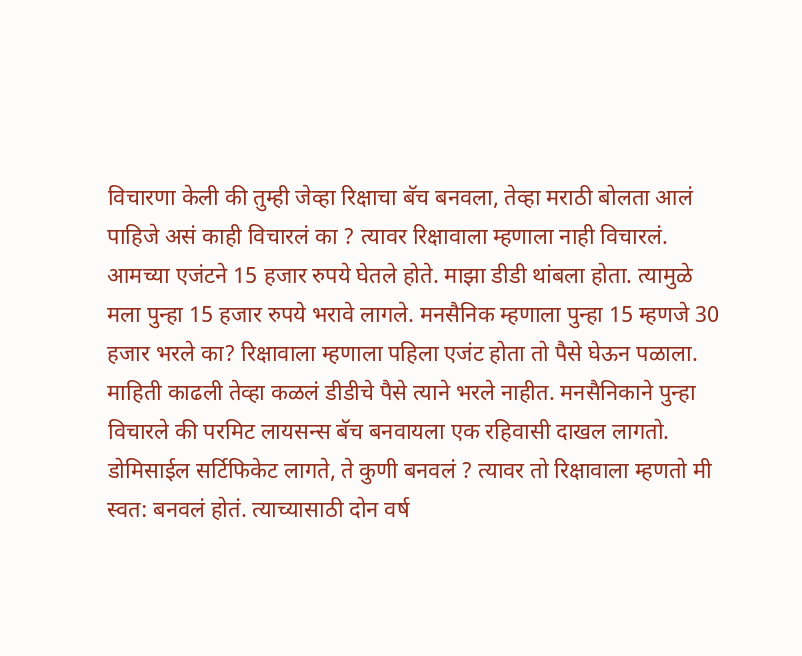विचारणा केली की तुम्ही जेव्हा रिक्षाचा बॅच बनवला, तेव्हा मराठी बोलता आलं पाहिजे असं काही विचारलं का ? त्यावर रिक्षावाला म्हणाला नाही विचारलं. आमच्या एजंटने 15 हजार रुपये घेतले होते. माझा डीडी थांबला होता. त्यामुळे मला पुन्हा 15 हजार रुपये भरावे लागले. मनसैनिक म्हणाला पुन्हा 15 म्हणजे 30 हजार भरले का? रिक्षावाला म्हणाला पहिला एजंट होता तो पैसे घेऊन पळाला. माहिती काढली तेव्हा कळलं डीडीचे पैसे त्याने भरले नाहीत. मनसैनिकाने पुन्हा विचारले की परमिट लायसन्स बॅच बनवायला एक रहिवासी दाखल लागतो. डोमिसाईल सर्टिफिकेट लागते, ते कुणी बनवलं ? त्यावर तो रिक्षावाला म्हणतो मी स्वत: बनवलं होतं. त्याच्यासाठी दोन वर्ष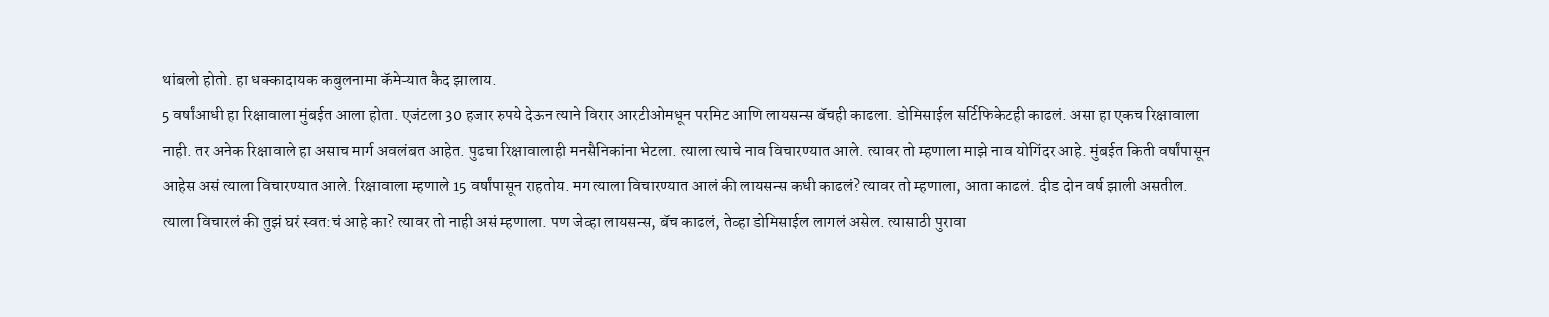थांबलो होतो. हा धक्कादायक कबुलनामा कॅमेऱ्यात कैद झालाय.
5 वर्षांआधी हा रिक्षावाला मुंबईत आला होता. एजंटला 30 हजार रुपये देऊन त्याने विरार आरटीओमधून परमिट आणि लायसन्स बॅचही काढला. डोमिसाईल सर्टिफिकेटही काढलं. असा हा एकच रिक्षावाला नाही. तर अनेक रिक्षावाले हा असाच मार्ग अवलंबत आहेत. पुढचा रिक्षावालाही मनसैनिकांना भेटला. त्याला त्याचे नाव विचारण्यात आले. त्यावर तो म्हणाला माझे नाव योगिंदर आहे. मुंबईत किती वर्षांपासून आहेस असं त्याला विचारण्यात आले. रिक्षावाला म्हणाले 15 वर्षांपासून राहतोय. मग त्याला विचारण्यात आलं की लायसन्स कधी काढलं? त्यावर तो म्हणाला, आता काढलं. दीड दोन वर्ष झाली असतील. त्याला विचारलं की तुझं घरं स्वत:चं आहे का? त्यावर तो नाही असं म्हणाला. पण जेव्हा लायसन्स, बॅच काढलं, तेव्हा डोमिसाईल लागलं असेल. त्यासाठी पुरावा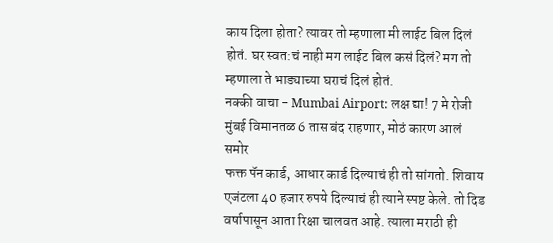काय दिला होता? त्यावर तो म्हणाला मी लाईट बिल दिलं होतं. घर स्वत:चं नाही मग लाईट बिल कसं दिलं? मग तो म्हणाला ते भाड्याच्या घराचं दिलं होतं.
नक्की वाचा - Mumbai Airport: लक्ष द्या! 7 मे रोजी मुंबई विमानतळ 6 तास बंद राहणार, मोठं कारण आलं समोर
फक्त पॅन कार्ड, आधार कार्ड दिल्याचं ही तो सांगतो. शिवाय एजंटला 40 हजार रुपये दिल्याचं ही त्याने स्पष्ट केले. तो दिड वर्षापासून आता रिक्षा चालवत आहे. त्याला मराठी ही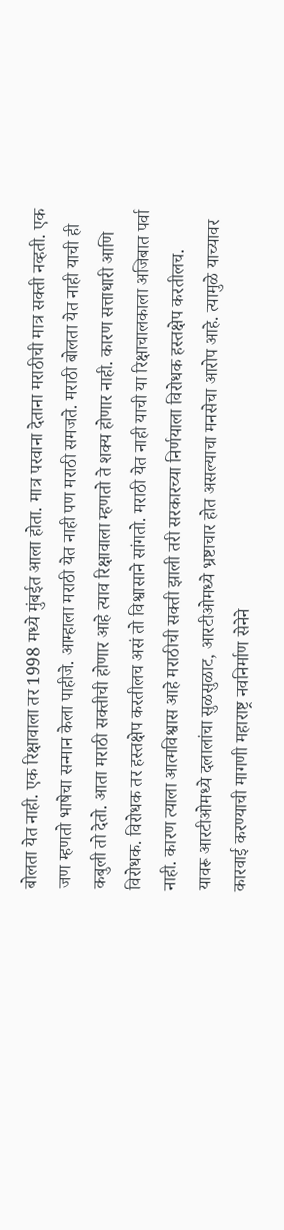बोलता येत नाही. एक रिक्षावाला तर 1998 मध्ये मुंबईत आला होता. मात्र परवाना देताना मराठीची मात्र सक्ती नव्हती. एक जण म्हणतो भाषेचा सन्मान केला पाहीजे. आम्हाला मराठी येत नाही पण मराठी समजते. मराठी बोलता येत नाही याची ही कबुली तो देतो. आता मराठी सक्तीची होणार आहे त्याव रिक्षावाला म्हणतो ते शक्य होणार नाही. कारण सत्ताधारी आणि विरोधक. विरोधक तर हस्तक्षेप करतीलच असं तो विश्वासाने सांगतो. मराठी येत नाही याची या रिक्षाचालकाला अजिबात पर्वा नाही. कारण त्याला आत्मविश्वास आहे मराठीची सक्ती झाली तरी सरकारच्या निर्णयाला विरोधक हस्तक्षेप करतीलच.
यावरू आरटीओमध्ये दलालांचा सुळसुळाट, आरटीओमध्ये भ्रष्टाचार होत असल्याचा मनसेचा आरोप आहे. त्यामुळे याच्यावर कारवाई करण्याची मागणी महाराष्ट्र नवनिर्माण सेनेने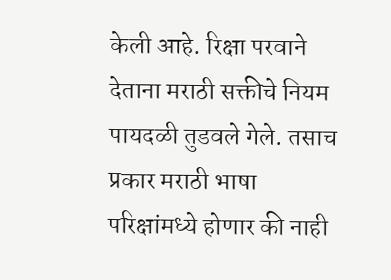केली आहे. रिक्षा परवाने देताना मराठी सक्तीचे नियम पायदळी तुडवले गेले. तसाच प्रकार मराठी भाषा परिक्षांमध्ये होणार की नाही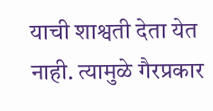याची शाश्वती देता येत नाही. त्यामुळे गैरप्रकार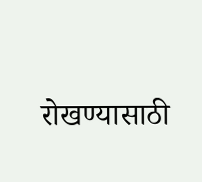रोखण्यासाठी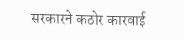सरकारने कठोर कारवाई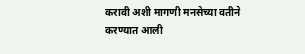करावी अशी मागणी मनसेच्या वतीने करण्यात आली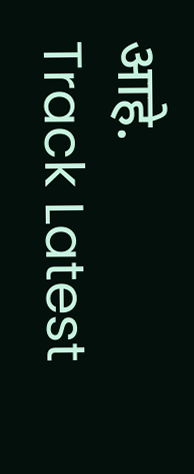आहे.
Track Latest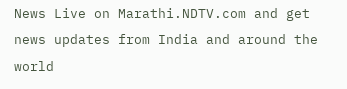News Live on Marathi.NDTV.com and get news updates from India and around the world